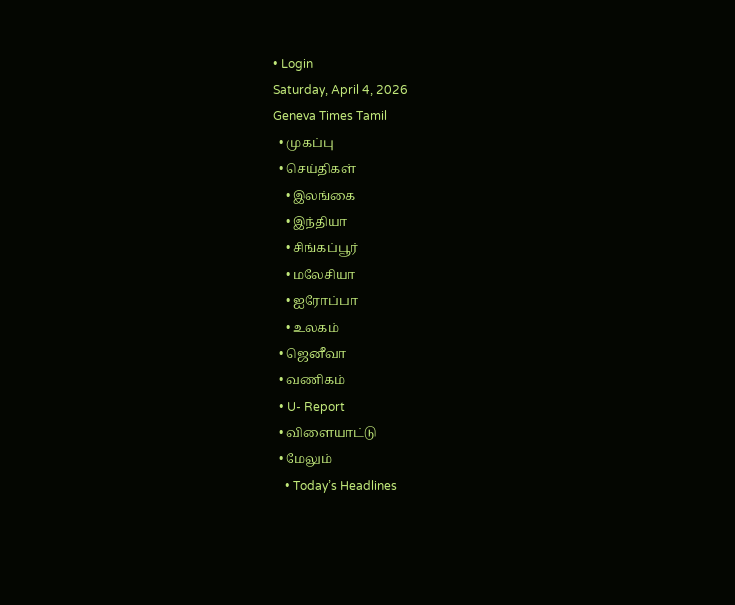• Login
Saturday, April 4, 2026
Geneva Times Tamil
  • முகப்பு
  • செய்திகள்
    • இலங்கை
    • இந்தியா
    • சிங்கப்பூர்
    • மலேசியா
    • ஐரோப்பா
    • உலகம்
  • ஜெனீவா
  • வணிகம்
  • U- Report
  • விளையாட்டு
  • மேலும்
    • Today’s Headlines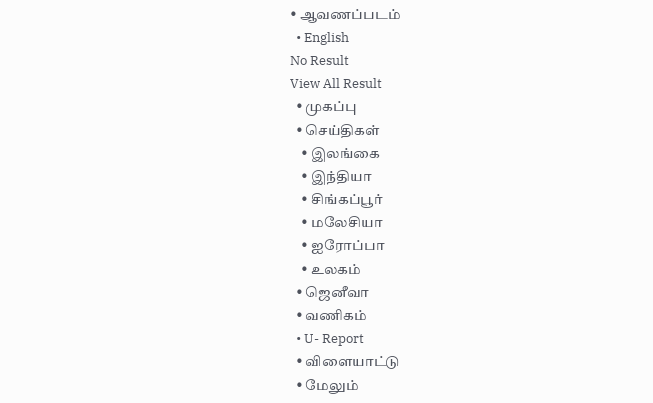• ஆவணப்படம்
  • English
No Result
View All Result
  • முகப்பு
  • செய்திகள்
    • இலங்கை
    • இந்தியா
    • சிங்கப்பூர்
    • மலேசியா
    • ஐரோப்பா
    • உலகம்
  • ஜெனீவா
  • வணிகம்
  • U- Report
  • விளையாட்டு
  • மேலும்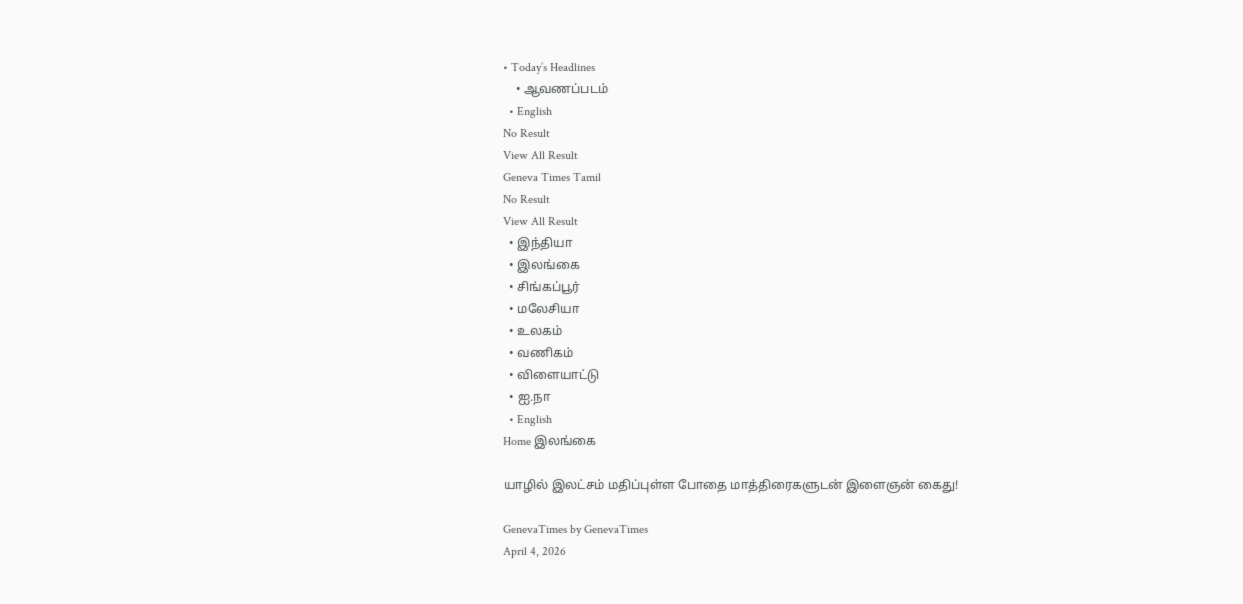• Today’s Headlines
    • ஆவணப்படம்
  • English
No Result
View All Result
Geneva Times Tamil
No Result
View All Result
  • இந்தியா
  • இலங்கை
  • சிங்கப்பூர்
  • மலேசியா
  • உலகம்
  • வணிகம்
  • விளையாட்டு
  • ஐ.நா
  • English
Home இலங்கை

யாழில் இலட்சம் மதிப்புள்ள போதை மாத்திரைகளுடன் இளைஞன் கைது!

GenevaTimes by GenevaTimes
April 4, 2026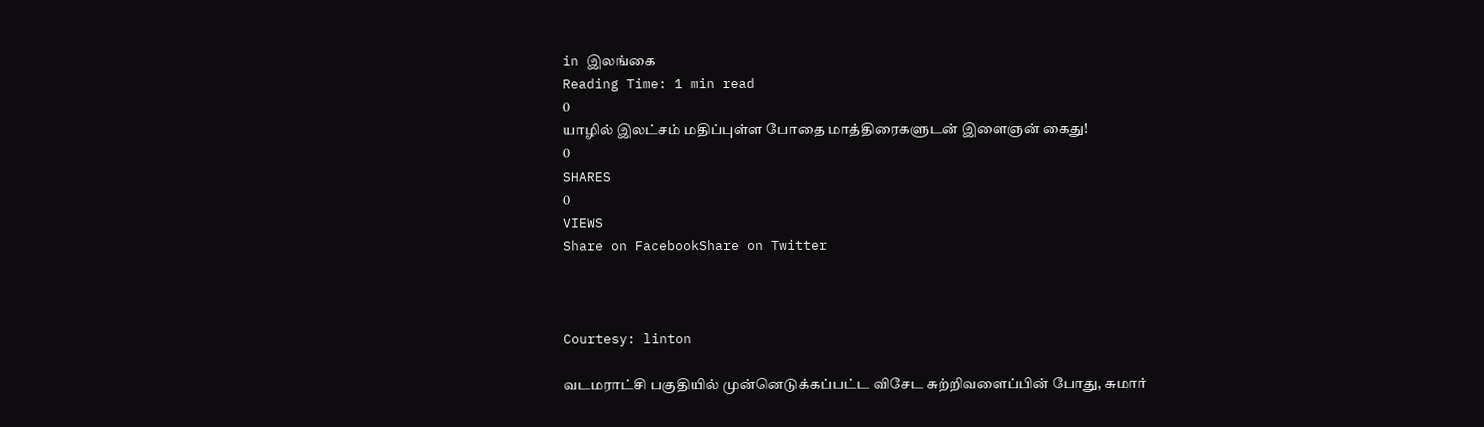in இலங்கை
Reading Time: 1 min read
0
யாழில் இலட்சம் மதிப்புள்ள போதை மாத்திரைகளுடன் இளைஞன் கைது!
0
SHARES
0
VIEWS
Share on FacebookShare on Twitter



Courtesy: linton

வடமராட்சி பகுதியில் முன்னெடுக்கப்பட்ட விசேட சுற்றிவளைப்பின் போது, சுமார்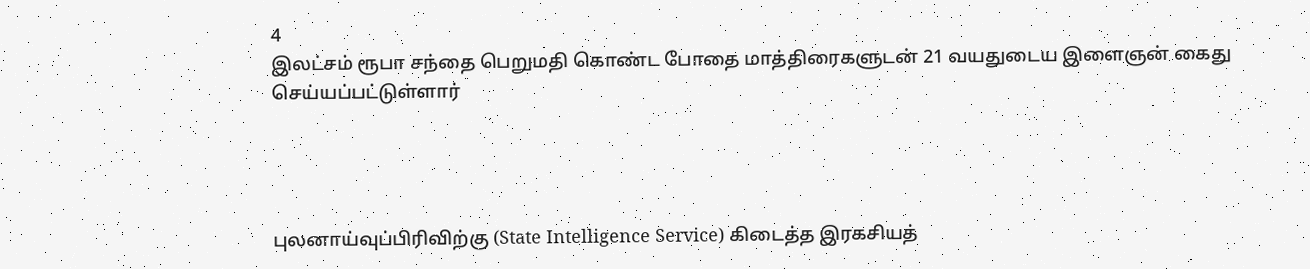4
இலட்சம் ரூபா சந்தை பெறுமதி கொண்ட போதை மாத்திரைகளுடன் 21 வயதுடைய இளைஞன் கைது செய்யப்பட்டுள்ளார்




புலனாய்வுப்பிரிவிற்கு (State Intelligence Service) கிடைத்த இரகசியத்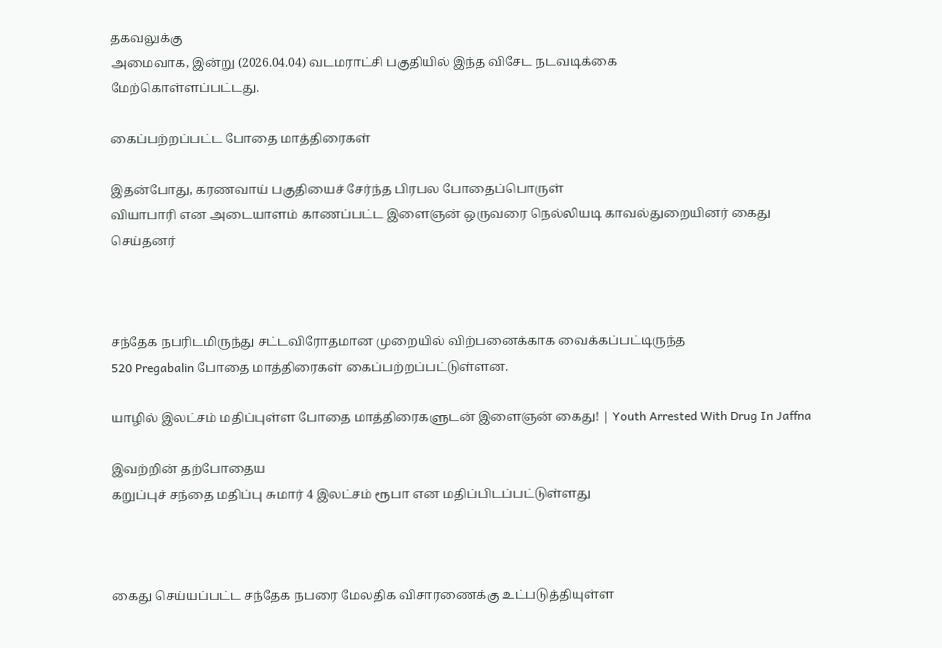தகவலுக்கு
அமைவாக, இன்று (2026.04.04) வடமராட்சி பகுதியில் இந்த விசேட நடவடிக்கை
மேற்கொள்ளப்பட்டது.

கைப்பற்றப்பட்ட போதை மாத்திரைகள்

இதன்போது, கரணவாய் பகுதியைச் சேர்ந்த பிரபல போதைப்பொருள்
வியாபாரி என அடையாளம் காணப்பட்ட இளைஞன் ஒருவரை நெல்லியடி காவல்துறையினர் கைது
செய்தனர்



சந்தேக நபரிடமிருந்து சட்டவிரோதமான முறையில் விற்பனைக்காக வைக்கப்பட்டிருந்த
520 Pregabalin போதை மாத்திரைகள் கைப்பற்றப்பட்டுள்ளன.

யாழில் இலட்சம் மதிப்புள்ள போதை மாத்திரைகளுடன் இளைஞன் கைது! | Youth Arrested With Drug In Jaffna

இவற்றின் தற்போதைய
கறுப்புச் சந்தை மதிப்பு சுமார் 4 இலட்சம் ரூபா என மதிப்பிடப்பட்டுள்ளது



கைது செய்யப்பட்ட சந்தேக நபரை மேலதிக விசாரணைக்கு உட்படுத்தியுள்ள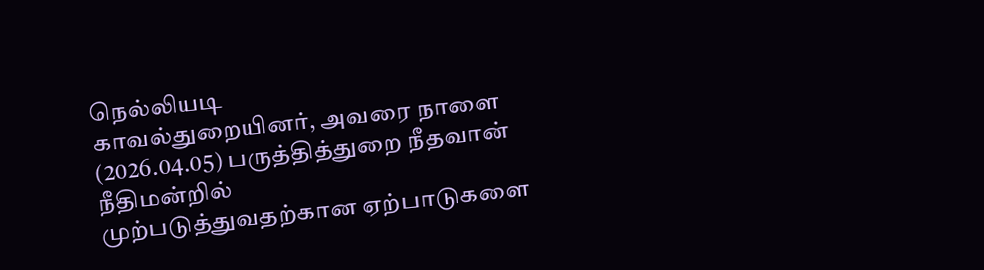நெல்லியடி
காவல்துறையினர், அவரை நாளை (2026.04.05) பருத்தித்துறை நீதவான் நீதிமன்றில்
முற்படுத்துவதற்கான ஏற்பாடுகளை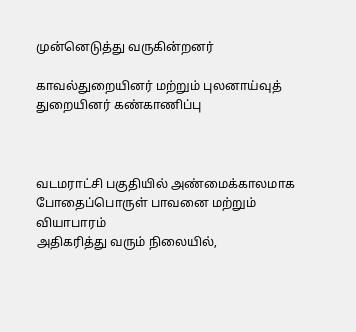முன்னெடுத்து வருகின்றனர்

காவல்துறையினர் மற்றும் புலனாய்வுத் துறையினர் கண்காணிப்பு



வடமராட்சி பகுதியில் அண்மைக்காலமாக போதைப்பொருள் பாவனை மற்றும் வியாபாரம்
அதிகரித்து வரும் நிலையில்,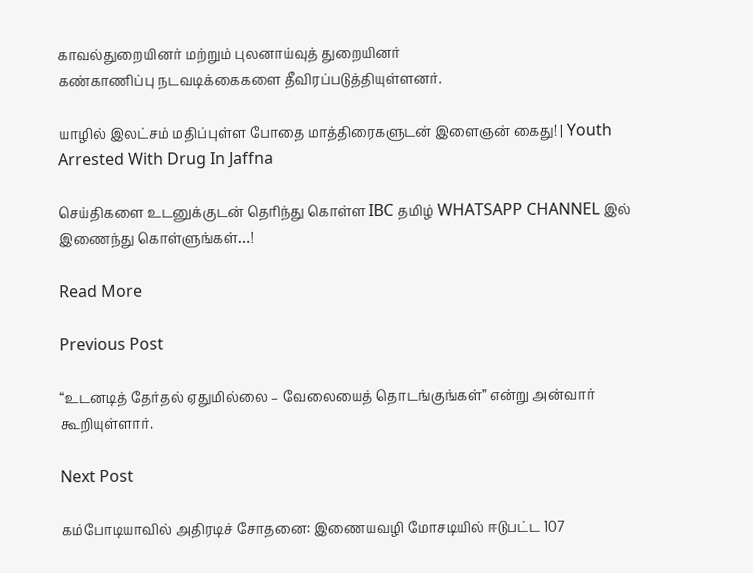காவல்துறையினர் மற்றும் புலனாய்வுத் துறையினர்
கண்காணிப்பு நடவடிக்கைகளை தீவிரப்படுத்தியுள்ளனர்.

யாழில் இலட்சம் மதிப்புள்ள போதை மாத்திரைகளுடன் இளைஞன் கைது! | Youth Arrested With Drug In Jaffna

செய்திகளை உடனுக்குடன் தெரிந்து கொள்ள IBC தமிழ் WHATSAPP CHANNEL இல் இணைந்து கொள்ளுங்கள்…!

Read More

Previous Post

“உடனடித் தேர்தல் ஏதுமில்லை – வேலையைத் தொடங்குங்கள்” என்று அன்வார் கூறியுள்ளார்.

Next Post

கம்போடியாவில் அதிரடிச் சோதனை: இணையவழி மோசடியில் ஈடுபட்ட 107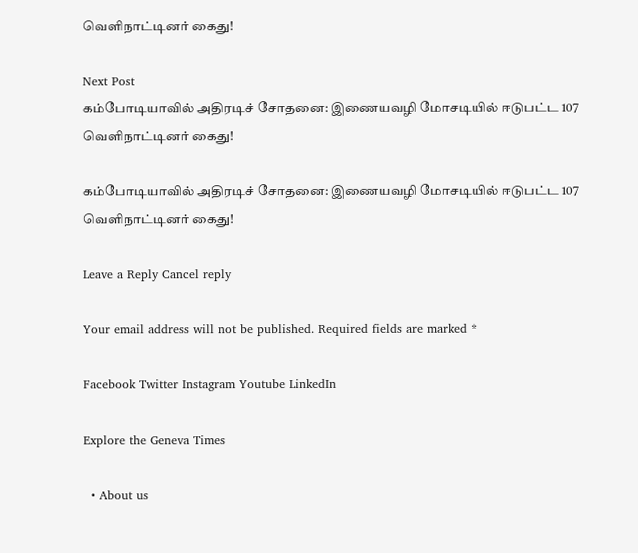வெளிநாட்டினர் கைது!

Next Post
கம்போடியாவில் அதிரடிச் சோதனை: இணையவழி மோசடியில் ஈடுபட்ட 107 வெளிநாட்டினர் கைது!

கம்போடியாவில் அதிரடிச் சோதனை: இணையவழி மோசடியில் ஈடுபட்ட 107 வெளிநாட்டினர் கைது!

Leave a Reply Cancel reply

Your email address will not be published. Required fields are marked *

Facebook Twitter Instagram Youtube LinkedIn

Explore the Geneva Times

  • About us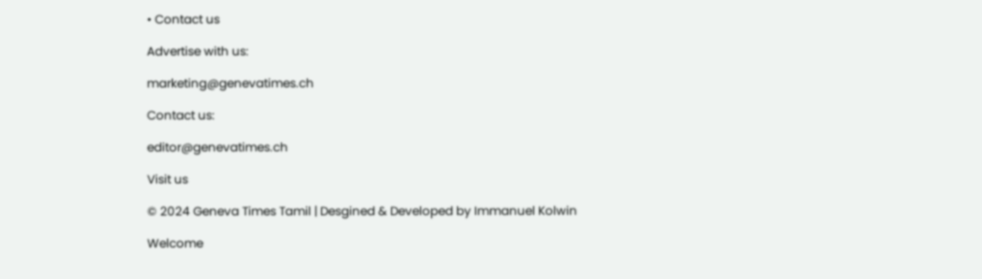• Contact us

Advertise with us:

marketing@genevatimes.ch

Contact us:

editor@genevatimes.ch

Visit us

© 2024 Geneva Times Tamil | Desgined & Developed by Immanuel Kolwin

Welcome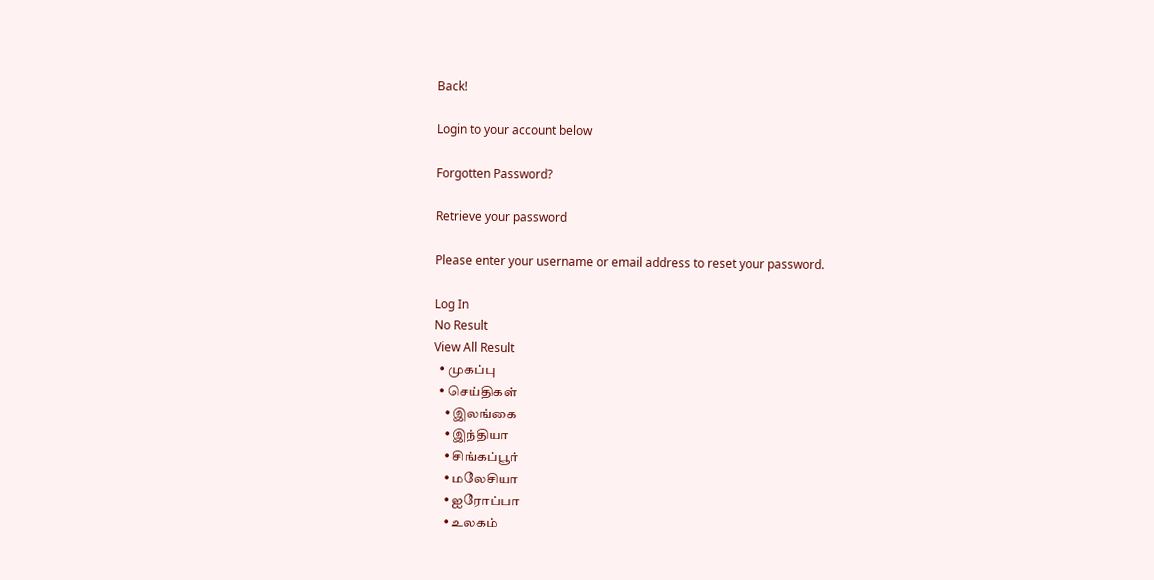Back!

Login to your account below

Forgotten Password?

Retrieve your password

Please enter your username or email address to reset your password.

Log In
No Result
View All Result
  • முகப்பு
  • செய்திகள்
    • இலங்கை
    • இந்தியா
    • சிங்கப்பூர்
    • மலேசியா
    • ஐரோப்பா
    • உலகம்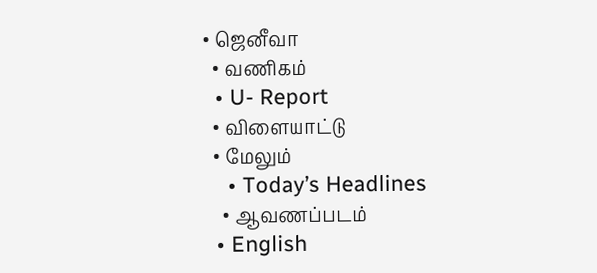• ஜெனீவா
  • வணிகம்
  • U- Report
  • விளையாட்டு
  • மேலும்
    • Today’s Headlines
    • ஆவணப்படம்
  • English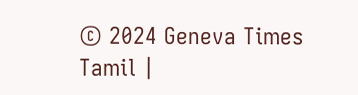© 2024 Geneva Times Tamil |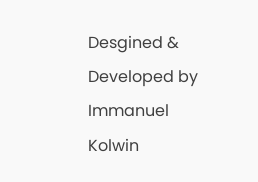Desgined & Developed by Immanuel Kolwin